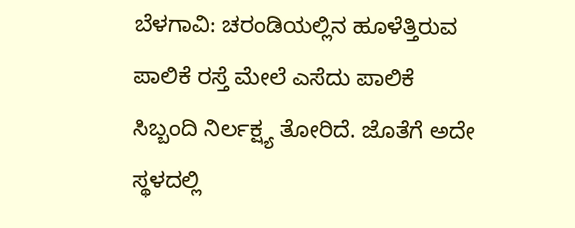ಬೆಳಗಾವಿ: ಚರಂಡಿಯಲ್ಲಿನ ಹೂಳೆತ್ತಿರುವ ಪಾಲಿಕೆ ರಸ್ತೆ ಮೇಲೆ ಎಸೆದು ಪಾಲಿಕೆ ಸಿಬ್ಬಂದಿ ನಿರ್ಲಕ್ಷ್ಯ ತೋರಿದೆ. ಜೊತೆಗೆ ಅದೇ ಸ್ಥಳದಲ್ಲಿ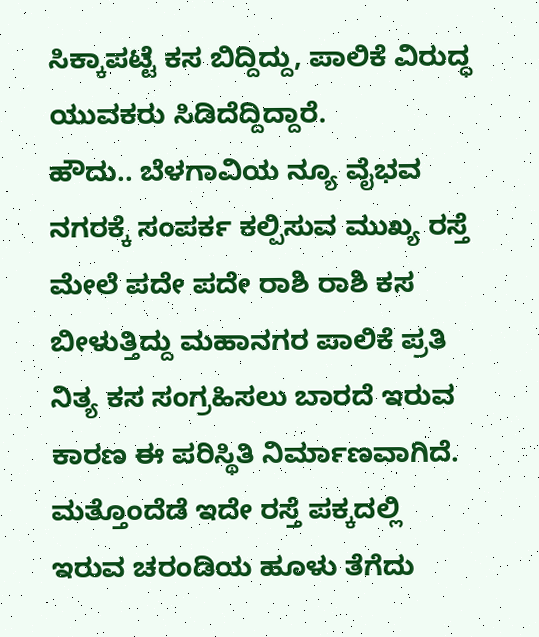ಸಿಕ್ಕಾಪಟ್ಟೆ ಕಸ ಬಿದ್ದಿದ್ದು, ಪಾಲಿಕೆ ವಿರುದ್ಧ ಯುವಕರು ಸಿಡಿದೆದ್ದಿದ್ದಾರೆ.
ಹೌದು.. ಬೆಳಗಾವಿಯ ನ್ಯೂ ವೈಭವ ನಗರಕ್ಕೆ ಸಂಪರ್ಕ ಕಲ್ಪಿಸುವ ಮುಖ್ಯ ರಸ್ತೆ ಮೇಲೆ ಪದೇ ಪದೇ ರಾಶಿ ರಾಶಿ ಕಸ ಬೀಳುತ್ತಿದ್ದು ಮಹಾನಗರ ಪಾಲಿಕೆ ಪ್ರತಿ ನಿತ್ಯ ಕಸ ಸಂಗ್ರಹಿಸಲು ಬಾರದೆ ಇರುವ ಕಾರಣ ಈ ಪರಿಸ್ಥಿತಿ ನಿರ್ಮಾಣವಾಗಿದೆ. ಮತ್ತೊಂದೆಡೆ ಇದೇ ರಸ್ತೆ ಪಕ್ಕದಲ್ಲಿ ಇರುವ ಚರಂಡಿಯ ಹೂಳು ತೆಗೆದು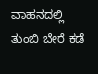ವಾಹನದಲ್ಲಿ ತುಂಬಿ ಬೇರೆ ಕಡೆ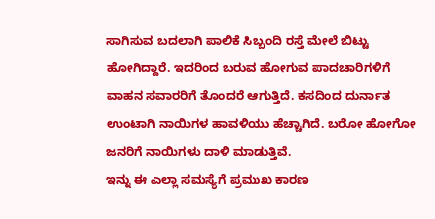ಸಾಗಿಸುವ ಬದಲಾಗಿ ಪಾಲಿಕೆ ಸಿಬ್ಬಂದಿ ರಸ್ತೆ ಮೇಲೆ ಬಿಟ್ಟು ಹೋಗಿದ್ದಾರೆ. ಇದರಿಂದ ಬರುವ ಹೋಗುವ ಪಾದಚಾರಿಗಳಿಗೆ ವಾಹನ ಸವಾರರಿಗೆ ತೊಂದರೆ ಆಗುತ್ತಿದೆ. ಕಸದಿಂದ ದುರ್ನಾತ ಉಂಟಾಗಿ ನಾಯಿಗಳ ಹಾವಳಿಯು ಹೆಚ್ಚಾಗಿದೆ. ಬರೋ ಹೋಗೋ ಜನರಿಗೆ ನಾಯಿಗಳು ದಾಳಿ ಮಾಡುತ್ತಿವೆ.
ಇನ್ನು ಈ ಎಲ್ಲಾ ಸಮಸ್ಯೆಗೆ ಪ್ರಮುಖ ಕಾರಣ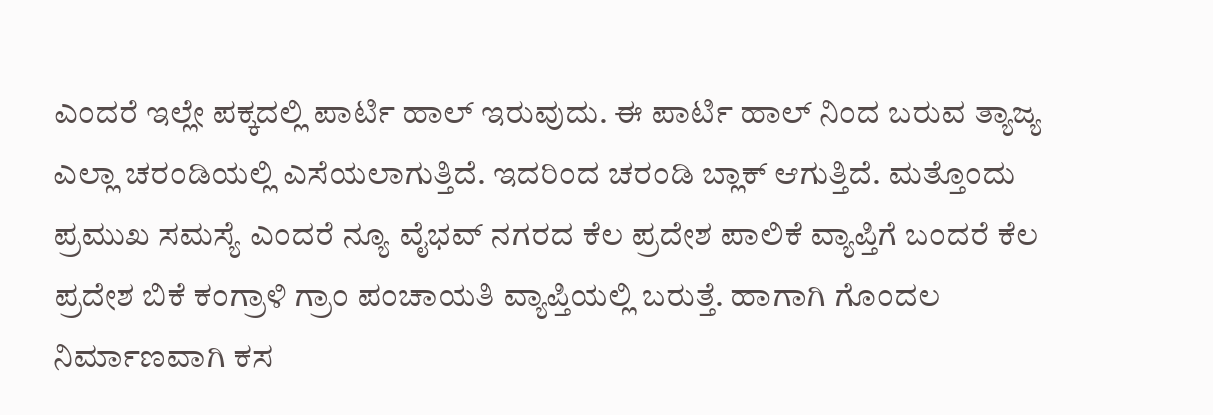ಎಂದರೆ ಇಲ್ಲೇ ಪಕ್ಕದಲ್ಲಿ ಪಾರ್ಟಿ ಹಾಲ್ ಇರುವುದು. ಈ ಪಾರ್ಟಿ ಹಾಲ್ ನಿಂದ ಬರುವ ತ್ಯಾಜ್ಯ ಎಲ್ಲಾ ಚರಂಡಿಯಲ್ಲಿ ಎಸೆಯಲಾಗುತ್ತಿದೆ. ಇದರಿಂದ ಚರಂಡಿ ಬ್ಲಾಕ್ ಆಗುತ್ತಿದೆ. ಮತ್ತೊಂದು ಪ್ರಮುಖ ಸಮಸ್ಯೆ ಎಂದರೆ ನ್ಯೂ ವೈಭವ್ ನಗರದ ಕೆಲ ಪ್ರದೇಶ ಪಾಲಿಕೆ ವ್ಯಾಪ್ತಿಗೆ ಬಂದರೆ ಕೆಲ ಪ್ರದೇಶ ಬಿಕೆ ಕಂಗ್ರಾಳಿ ಗ್ರಾಂ ಪಂಚಾಯತಿ ವ್ಯಾಪ್ತಿಯಲ್ಲಿ ಬರುತ್ತೆ. ಹಾಗಾಗಿ ಗೊಂದಲ ನಿರ್ಮಾಣವಾಗಿ ಕಸ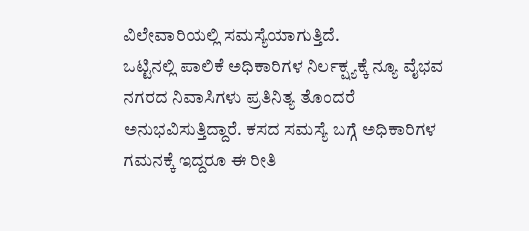ವಿಲೇವಾರಿಯಲ್ಲಿ ಸಮಸ್ಯೆಯಾಗುತ್ತಿದೆ.
ಒಟ್ಟಿನಲ್ಲಿ ಪಾಲಿಕೆ ಅಧಿಕಾರಿಗಳ ನಿರ್ಲಕ್ಷ್ಯಕ್ಕೆ ನ್ಯೂ ವೈಭವ ನಗರದ ನಿವಾಸಿಗಳು ಪ್ರತಿನಿತ್ಯ ತೊಂದರೆ ಅನುಭವಿಸುತ್ತಿದ್ದಾರೆ. ಕಸದ ಸಮಸ್ಯೆ ಬಗ್ಗೆ ಅಧಿಕಾರಿಗಳ ಗಮನಕ್ಕೆ ಇದ್ದರೂ ಈ ರೀತಿ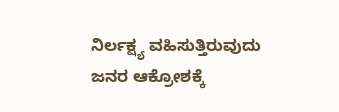ನಿರ್ಲಕ್ಷ್ಯ ವಹಿಸುತ್ತಿರುವುದು ಜನರ ಆಕ್ರೋಶಕ್ಕೆ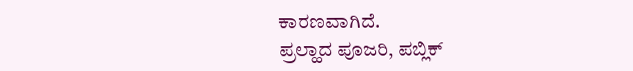ಕಾರಣವಾಗಿದೆ.
ಪ್ರಲ್ಹಾದ ಪೂಜರಿ, ಪಬ್ಲಿಕ್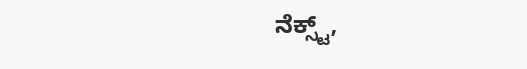ನೆಕ್ಸ್ಟ್,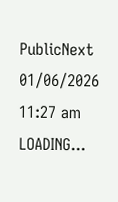PublicNext
01/06/2026 11:27 am
LOADING...